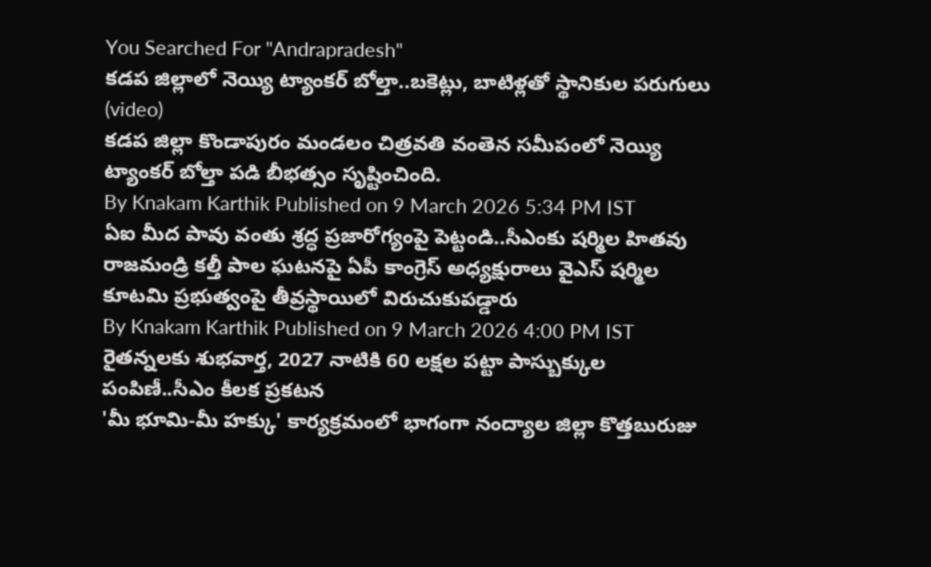You Searched For "Andrapradesh"
కడప జిల్లాలో నెయ్యి ట్యాంకర్ బోల్తా..బకెట్లు, బాటిళ్లతో స్థానికుల పరుగులు (video)
కడప జిల్లా కొండాపురం మండలం చిత్రవతి వంతెన సమీపంలో నెయ్యి ట్యాంకర్ బోల్తా పడి బీభత్సం సృష్టించింది.
By Knakam Karthik Published on 9 March 2026 5:34 PM IST
ఏఐ మీద పావు వంతు శ్రద్ధ ప్రజారోగ్యంపై పెట్టండి..సీఎంకు షర్మిల హితవు
రాజమండ్రి కల్తీ పాల ఘటనపై ఏపీ కాంగ్రెస్ అధ్యక్షురాలు వైఎస్ షర్మిల కూటమి ప్రభుత్వంపై తీవ్రస్థాయిలో విరుచుకుపడ్డారు
By Knakam Karthik Published on 9 March 2026 4:00 PM IST
రైతన్నలకు శుభవార్త, 2027 నాటికి 60 లక్షల పట్టా పాస్బుక్కుల పంపిణీ..సీఎం కీలక ప్రకటన
'మీ భూమి-మీ హక్కు' కార్యక్రమంలో భాగంగా నంద్యాల జిల్లా కొత్తబురుజు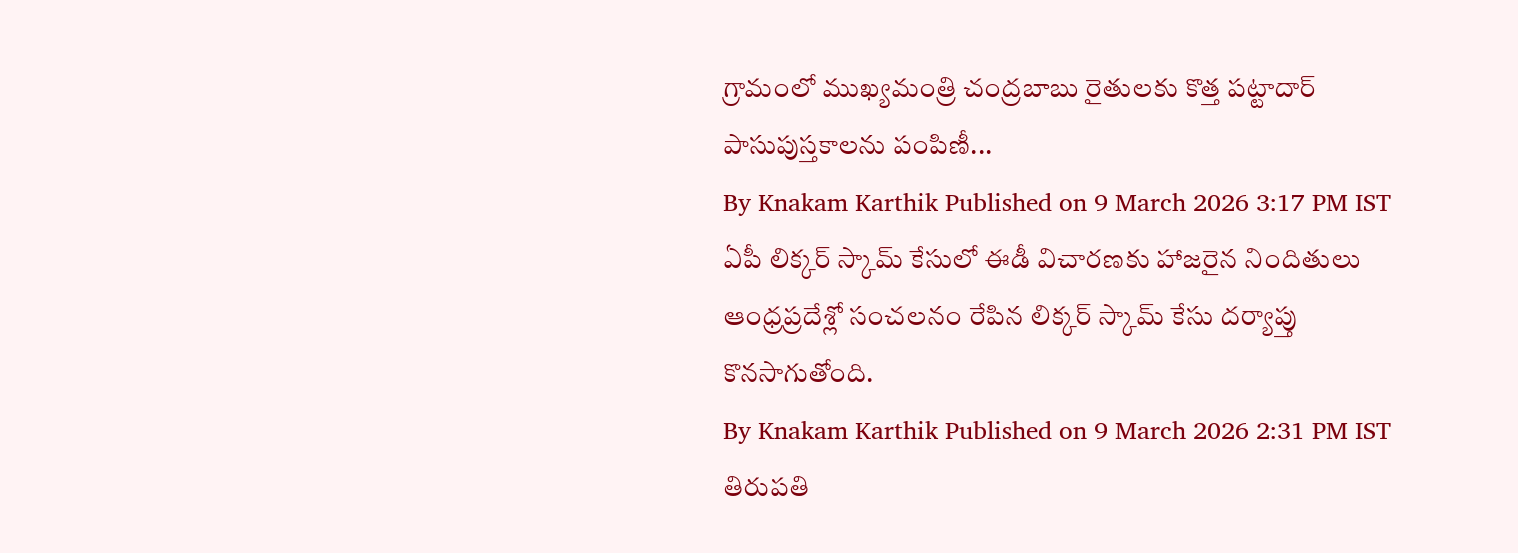గ్రామంలో ముఖ్యమంత్రి చంద్రబాబు రైతులకు కొత్త పట్టాదార్ పాసుపుస్తకాలను పంపిణీ...
By Knakam Karthik Published on 9 March 2026 3:17 PM IST
ఏపీ లిక్కర్ స్కామ్ కేసులో ఈడీ విచారణకు హాజరైన నిందితులు
ఆంధ్రప్రదేశ్లో సంచలనం రేపిన లిక్కర్ స్కామ్ కేసు దర్యాప్తు కొనసాగుతోంది.
By Knakam Karthik Published on 9 March 2026 2:31 PM IST
తిరుపతి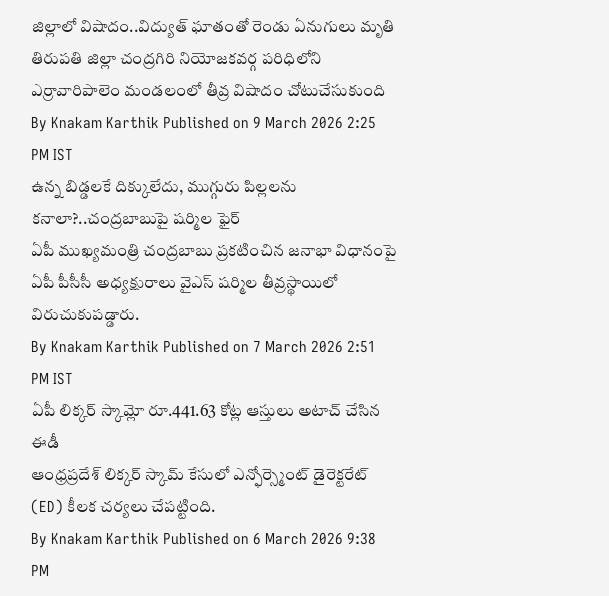జిల్లాలో విషాదం..విద్యుత్ ఘాతంతో రెండు ఏనుగులు మృతి
తిరుపతి జిల్లా చంద్రగిరి నియోజకవర్గ పరిధిలోని ఎర్రావారిపాలెం మండలంలో తీవ్ర విషాదం చోటుచేసుకుంది
By Knakam Karthik Published on 9 March 2026 2:25 PM IST
ఉన్న బిడ్డలకే దిక్కులేదు, ముగ్గురు పిల్లలను కనాలా?..చంద్రబాబుపై షర్మిల ఫైర్
ఏపీ ముఖ్యమంత్రి చంద్రబాబు ప్రకటించిన జనాభా విధానంపై ఏపీ పీసీసీ అధ్యక్షురాలు వైఎస్ షర్మిల తీవ్రస్థాయిలో విరుచుకుపడ్డారు.
By Knakam Karthik Published on 7 March 2026 2:51 PM IST
ఏపీ లిక్కర్ స్కామ్లో రూ.441.63 కోట్ల ఆస్తులు అటాచ్ చేసిన ఈడీ
ఆంధ్రప్రదేశ్ లిక్కర్ స్కామ్ కేసులో ఎన్ఫోర్స్మెంట్ డైరెక్టరేట్ (ED) కీలక చర్యలు చేపట్టింది.
By Knakam Karthik Published on 6 March 2026 9:38 PM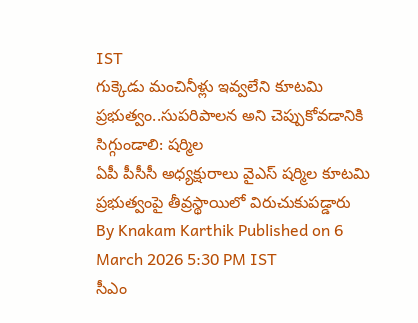IST
గుక్కెడు మంచినీళ్లు ఇవ్వలేని కూటమి ప్రభుత్వం..సుపరిపాలన అని చెప్పుకోవడానికి సిగ్గుండాలి: షర్మిల
ఏపీ పీసీసీ అధ్యక్షురాలు వైఎస్ షర్మిల కూటమి ప్రభుత్వంపై తీవ్రస్థాయిలో విరుచుకుపడ్డారు
By Knakam Karthik Published on 6 March 2026 5:30 PM IST
సీఎం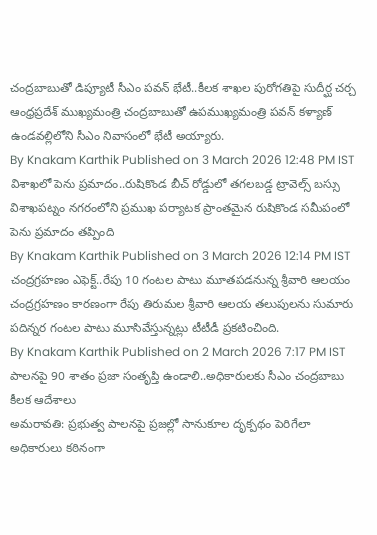చంద్రబాబుతో డిప్యూటీ సీఎం పవన్ భేటీ..కీలక శాఖల పురోగతిపై సుదీర్ఘ చర్చ
ఆంధ్రప్రదేశ్ ముఖ్యమంత్రి చంద్రబాబుతో ఉపముఖ్యమంత్రి పవన్ కళ్యాణ్ ఉండవల్లిలోని సీఎం నివాసంలో భేటీ అయ్యారు.
By Knakam Karthik Published on 3 March 2026 12:48 PM IST
విశాఖలో పెను ప్రమాదం..రుషికొండ బీచ్ రోడ్డులో తగలబడ్డ ట్రావెల్స్ బస్సు
విశాఖపట్నం నగరంలోని ప్రముఖ పర్యాటక ప్రాంతమైన రుషికొండ సమీపంలో పెను ప్రమాదం తప్పింది
By Knakam Karthik Published on 3 March 2026 12:14 PM IST
చంద్రగ్రహణం ఎఫెక్ట్..రేపు 10 గంటల పాటు మూతపడనున్న శ్రీవారి ఆలయం
చంద్రగ్రహణం కారణంగా రేపు తిరుమల శ్రీవారి ఆలయ తలుపులను సుమారు పదిన్నర గంటల పాటు మూసివేస్తున్నట్లు టీటీడీ ప్రకటించింది.
By Knakam Karthik Published on 2 March 2026 7:17 PM IST
పాలనపై 90 శాతం ప్రజా సంతృప్తి ఉండాలి..అధికారులకు సీఎం చంద్రబాబు కీలక ఆదేశాలు
అమరావతి: ప్రభుత్వ పాలనపై ప్రజల్లో సానుకూల దృక్పథం పెరిగేలా అధికారులు కఠినంగా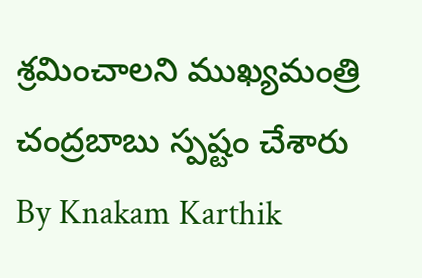శ్రమించాలని ముఖ్యమంత్రి చంద్రబాబు స్పష్టం చేశారు
By Knakam Karthik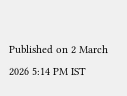Published on 2 March 2026 5:14 PM IST